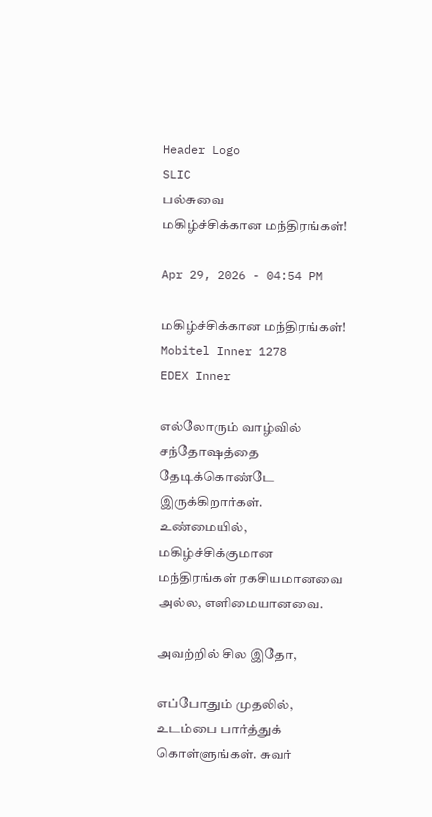Header Logo
SLIC
பல்சுவை
மகிழ்ச்சிக்கான மந்திரங்கள்!

Apr 29, 2026 - 04:54 PM

மகிழ்ச்சிக்கான மந்திரங்கள்!
Mobitel Inner 1278
EDEX Inner

எல்லோரும் வாழ்வில் சந்தோஷத்தை தேடிக்கொண்டே இருக்கிறார்கள். உண்மையில், மகிழ்ச்சிக்குமான மந்திரங்கள் ரகசியமானவை அல்ல, எளிமையானவை.

அவற்றில் சில இதோ,

எப்போதும் முதலில், உடம்பை பார்த்துக் கொள்ளுங்கள். சுவர்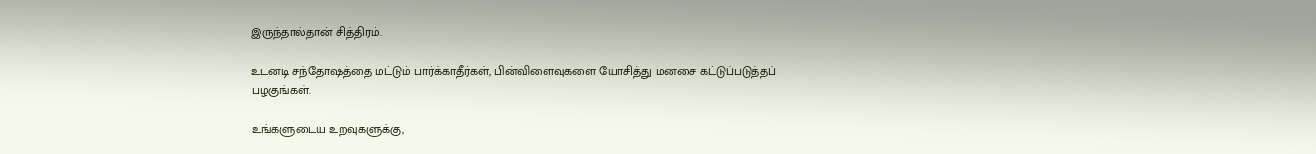இருந்தால்தான் சித்திரம்.

உடனடி சந்தோஷத்தை மட்டும் பார்க்காதீர்கள், பின்விளைவுகளை யோசித்து மனசை கட்டுப்படுத்தப் பழகுங்கள்.

உங்களுடைய உறவுகளுக்கு,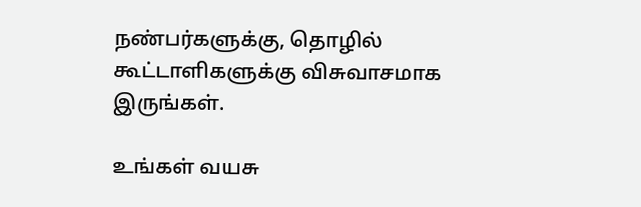நண்பர்களுக்கு, தொழில் கூட்டாளிகளுக்கு விசுவாசமாக இருங்கள்.

உங்கள் வயசு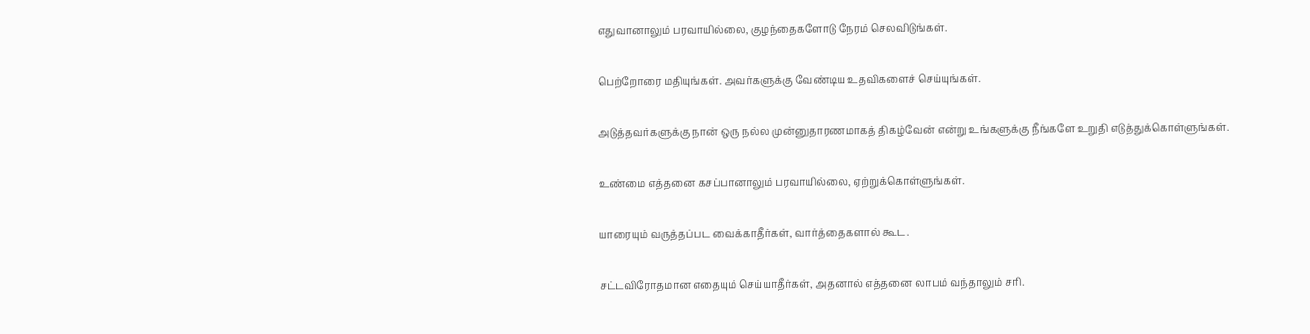எதுவானாலும் பரவாயில்லை, குழந்தைகளோடு நேரம் செலவிடுங்கள்.

பெற்றோரை மதியுங்கள். அவர்களுக்கு வேண்டிய உதவிகளைச் செய்யுங்கள்.

அடுத்தவர்களுக்கு நான் ஒரு நல்ல முன்னுதாரணமாகத் திகழ்வேன் என்று உங்களுக்கு நீங்களே உறுதி எடுத்துக்கொள்ளுங்கள்.

உண்மை எத்தனை கசப்பானாலும் பரவாயில்லை, ஏற்றுக்கொள்ளுங்கள்.

யாரையும் வருத்தப்பட வைக்காதீர்கள், வார்த்தைகளால் கூட.

சட்டவிரோதமான எதையும் செய்யாதீர்கள், அதனால் எத்தனை லாபம் வந்தாலும் சரி.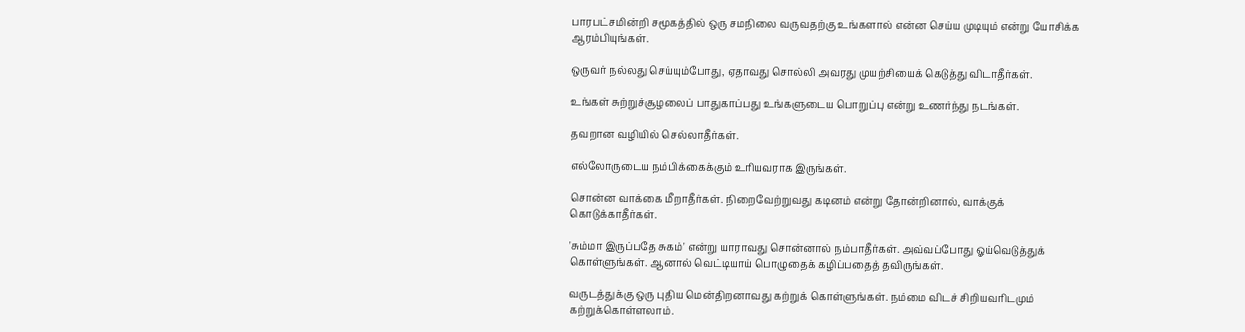பாரபட்சமின்றி சமூகத்தில் ஒரு சமநிலை வருவதற்கு உங்களால் என்ன செய்ய முடியும் என்று யோசிக்க ஆரம்பியுங்கள்.

ஒருவர் நல்லது செய்யும்போது, ஏதாவது சொல்லி அவரது முயற்சியைக் கெடுத்து விடாதீர்கள்.

உங்கள் சுற்றுச்சூழலைப் பாதுகாப்பது உங்களுடைய பொறுப்பு என்று உணர்ந்து நடங்கள்.

தவறான வழியில் செல்லாதீர்கள்.

எல்லோருடைய நம்பிக்கைக்கும் உரியவராக இருங்கள்.

சொன்ன வாக்கை மீறாதீர்கள். நிறைவேற்றுவது கடினம் என்று தோன்றினால், வாக்குக் கொடுக்காதீர்கள்.

'சும்மா இருப்பதே சுகம்' என்று யாராவது சொன்னால் நம்பாதீர்கள். அவ்வப்போது ஓய்வெடுத்துக் கொள்ளுங்கள். ஆனால் வெட்டியாய் பொழுதைக் கழிப்பதைத் தவிருங்கள்.

வருடத்துக்கு ஒரு புதிய மென்திறனாவது கற்றுக் கொள்ளுங்கள். நம்மை விடச் சிறியவரிடமும் கற்றுக்கொள்ளலாம்.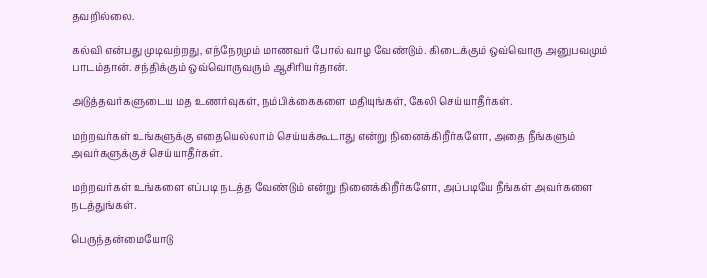தவறில்லை.

கல்வி என்பது முடிவற்றது, எந்நேரமும் மாணவர் போல் வாழ வேண்டும். கிடைக்கும் ஒவ்வொரு அனுபவமும் பாடம்தான். சந்திக்கும் ஒவ்வொருவரும் ஆசிரியர்தான்.

அடுத்தவர்களுடைய மத உணர்வுகள், நம்பிக்கைகளை மதியுங்கள், கேலி செய்யாதீர்கள்.

மற்றவர்கள் உங்களுக்கு எதையெல்லாம் செய்யக்கூடாது என்று நினைக்கிறீர்களோ, அதை நீங்களும் அவர்களுக்குச் செய்யாதீர்கள்.

மற்றவர்கள் உங்களை எப்படி நடத்த வேண்டும் என்று நினைக்கிறீர்களோ, அப்படியே நீங்கள் அவர்களை நடத்துங்கள்.

பெருந்தன்மையோடு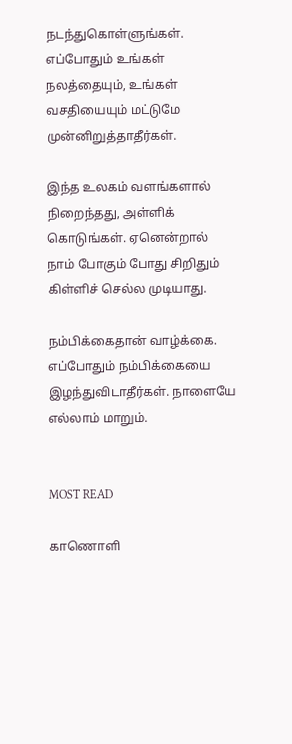நடந்துகொள்ளுங்கள். எப்போதும் உங்கள் நலத்தையும், உங்கள் வசதியையும் மட்டுமே முன்னிறுத்தாதீர்கள்.

இந்த உலகம் வளங்களால் நிறைந்தது, அள்ளிக் கொடுங்கள். ஏனென்றால் நாம் போகும் போது சிறிதும் கிள்ளிச் செல்ல முடியாது.

நம்பிக்கைதான் வாழ்க்கை. எப்போதும் நம்பிக்கையை இழந்துவிடாதீர்கள். நாளையே எல்லாம் மாறும்.


MOST READ

காணொளி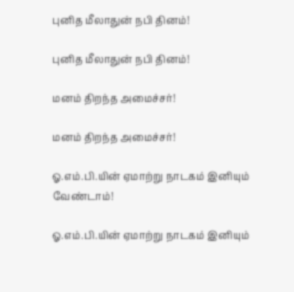புனித மீலாதுன் நபி தினம்!

புனித மீலாதுன் நபி தினம்!

மனம் திறந்த அமைச்சர்!

மனம் திறந்த அமைச்சர்!

ஓ.எம்.பி.யின் ஏமாற்று நாடகம் இனியும் வேண்டாம்!

ஓ.எம்.பி.யின் ஏமாற்று நாடகம் இனியும்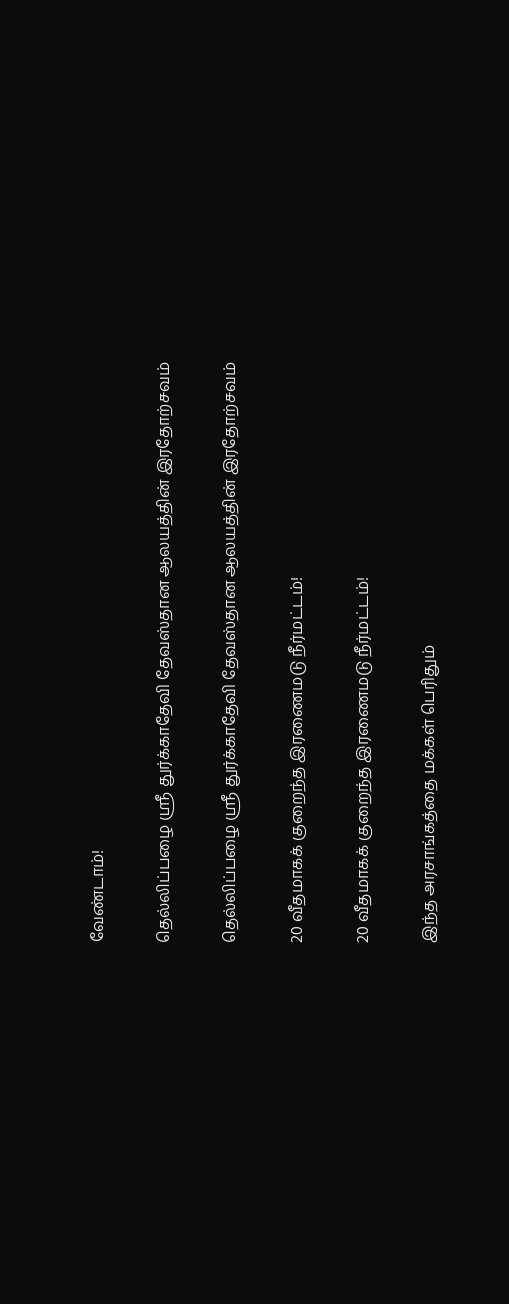வேண்டாம்!

தெல்லிப்பழை ஸ்ரீ துர்க்காதேவி தேவஸ்தான ஆலயத்தின் இரதோற்சவம்

தெல்லிப்பழை ஸ்ரீ துர்க்காதேவி தேவஸ்தான ஆலயத்தின் இரதோற்சவம்

20 வீதமாகக் குறைந்த இரணைமடு நீர்மட்டம்!

20 வீதமாகக் குறைந்த இரணைமடு நீர்மட்டம்!

இந்த அரசாங்கத்தை மக்கள் பெரிதும்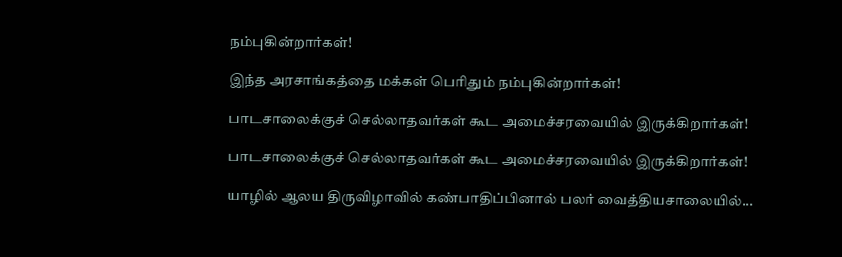நம்புகின்றார்கள்!

இந்த அரசாங்கத்தை மக்கள் பெரிதும் நம்புகின்றார்கள்!

பாடசாலைக்குச் செல்லாதவர்கள் கூட அமைச்சரவையில் இருக்கிறார்கள்!

பாடசாலைக்குச் செல்லாதவர்கள் கூட அமைச்சரவையில் இருக்கிறார்கள்!

யாழில் ஆலய திருவிழாவில் கண்பாதிப்பினால் பலர் வைத்தியசாலையில்...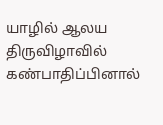யாழில் ஆலய திருவிழாவில் கண்பாதிப்பினால்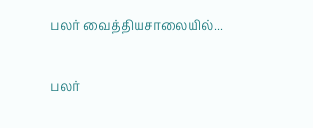பலர் வைத்தியசாலையில்...

பலர்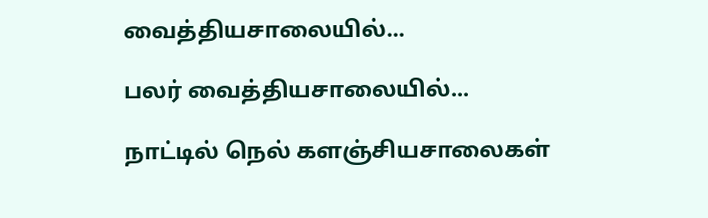வைத்தியசாலையில்...

பலர் வைத்தியசாலையில்...

நாட்டில் நெல் களஞ்சியசாலைகள்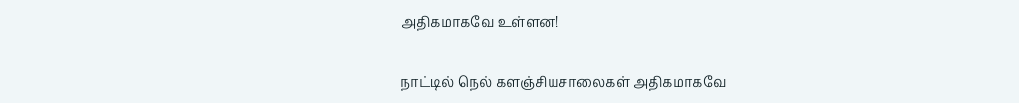அதிகமாகவே உள்ளன!

நாட்டில் நெல் களஞ்சியசாலைகள் அதிகமாகவே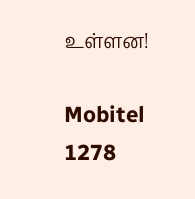உள்ளன!

Mobitel 1278